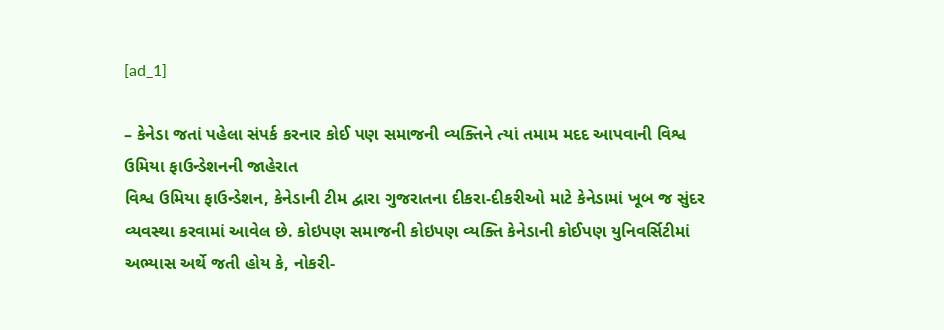[ad_1]

– કેનેડા જતાં પહેલા સંપર્ક કરનાર કોઈ પણ સમાજની વ્યક્તિને ત્યાં તમામ મદદ આપવાની વિશ્વ ઉમિયા ફાઉન્ડેશનની જાહેરાત
વિશ્વ ઉમિયા ફાઉન્ડેશન, કેનેડાની ટીમ દ્વારા ગુજરાતના દીકરા-દીકરીઓ માટે કેનેડામાં ખૂબ જ સુંદર વ્યવસ્થા કરવામાં આવેલ છે. કોઇપણ સમાજની કોઇપણ વ્યક્તિ કેનેડાની કોઈપણ યુનિવર્સિટીમાં અભ્યાસ અર્થે જતી હોય કે, નોકરી-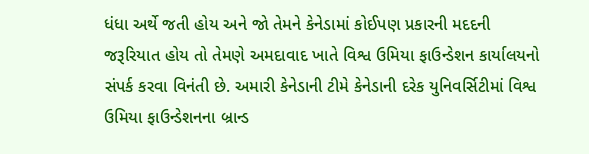ધંધા અર્થે જતી હોય અને જો તેમને કેનેડામાં કોઈપણ પ્રકારની મદદની જરૂરિયાત હોય તો તેમણે અમદાવાદ ખાતે વિશ્વ ઉમિયા ફાઉન્ડેશન કાર્યાલયનો સંપર્ક કરવા વિનંતી છે. અમારી કેનેડાની ટીમે કેનેડાની દરેક યુનિવર્સિટીમાં વિશ્વ ઉમિયા ફાઉન્ડેશનના બ્રાન્ડ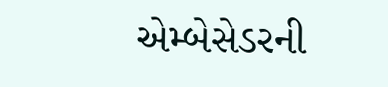એમ્બેસેડરની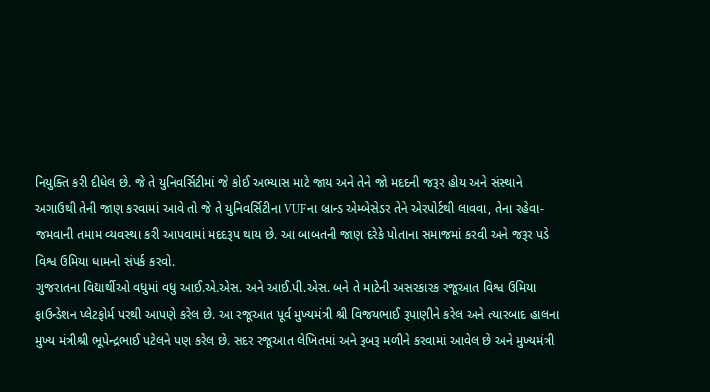નિયુક્તિ કરી દીધેલ છે. જે તે યુનિવર્સિટીમાં જે કોઈ અભ્યાસ માટે જાય અને તેને જો મદદની જરૂર હોય અને સંસ્થાને અગાઉથી તેની જાણ કરવામાં આવે તો જે તે યુનિવર્સિટીના VUFના બ્રાન્ડ એમ્બેસેડર તેને એરપોર્ટથી લાવવા, તેના રહેવા-જમવાની તમામ વ્યવસ્થા કરી આપવામાં મદદરૂપ થાય છે. આ બાબતની જાણ દરેકે પોતાના સમાજમાં કરવી અને જરૂર પડે વિશ્વ ઉમિયા ધામનો સંપર્ક કરવો.
ગુજરાતના વિદ્યાર્થીઓ વધુમાં વધુ આઈ.એ.એસ. અને આઈ.પી.એસ. બને તે માટેની અસરકારક રજૂઆત વિશ્વ ઉમિયા ફાઉન્ડેશન પ્લેટફોર્મ પરથી આપણે કરેલ છે. આ રજૂઆત પૂર્વ મુખ્યમંત્રી શ્રી વિજયભાઈ રૂપાણીને કરેલ અને ત્યારબાદ હાલના મુખ્ય મંત્રીશ્રી ભૂપેન્દ્રભાઈ પટેલને પણ કરેલ છે. સદર રજૂઆત લેખિતમાં અને રૂબરૂ મળીને કરવામાં આવેલ છે અને મુખ્યમંત્રી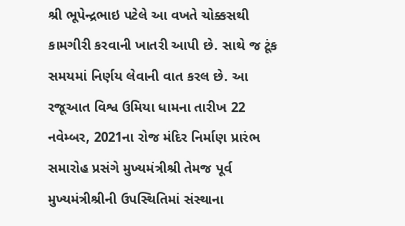શ્રી ભૂપેન્દ્રભાઇ પટેલે આ વખતે ચોક્કસથી કામગીરી કરવાની ખાતરી આપી છે. સાથે જ ટૂંક સમયમાં નિર્ણય લેવાની વાત કરલ છે. આ રજૂઆત વિશ્વ ઉમિયા ધામના તારીખ 22 નવેમ્બર, 2021ના રોજ મંદિર નિર્માણ પ્રારંભ સમારોહ પ્રસંગે મુખ્યમંત્રીશ્રી તેમજ પૂર્વ મુખ્યમંત્રીશ્રીની ઉપસ્થિતિમાં સંસ્થાના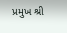પ્રમુખ શ્રી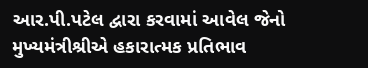આર.પી.પટેલ દ્વારા કરવામાં આવેલ જેનો મુખ્યમંત્રીશ્રીએ હકારાત્મક પ્રતિભાવ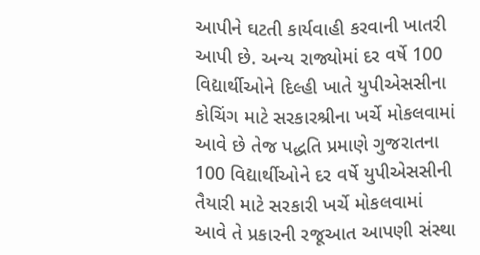આપીને ઘટતી કાર્યવાહી કરવાની ખાતરી આપી છે. અન્ય રાજ્યોમાં દર વર્ષે 100 વિદ્યાર્થીઓને દિલ્હી ખાતે યુપીએસસીના કોચિંગ માટે સરકારશ્રીના ખર્ચે મોકલવામાં આવે છે તેજ પદ્ધતિ પ્રમાણે ગુજરાતના 100 વિદ્યાર્થીઓને દર વર્ષે યુપીએસસીની તૈયારી માટે સરકારી ખર્ચે મોકલવામાં આવે તે પ્રકારની રજૂઆત આપણી સંસ્થા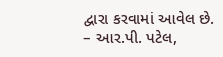દ્વારા કરવામાં આવેલ છે.
– આર.પી. પટેલ,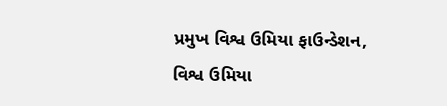પ્રમુખ વિશ્વ ઉમિયા ફાઉન્ડેશન,
વિશ્વ ઉમિયા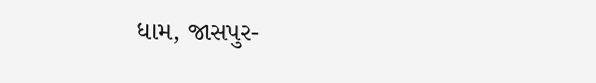ધામ, જાસપુર-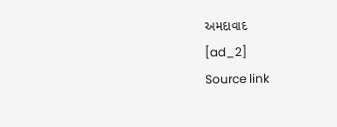અમદાવાદ
[ad_2]
Source link